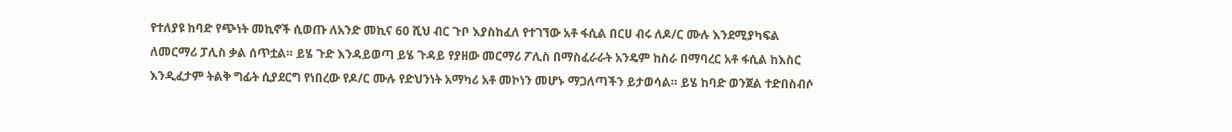የተለያዩ ከባድ የጭነት መኪኖች ሲወጡ ለአንድ መኪና 60 ሺህ ብር ጉቦ እያስከፈለ የተገኘው አቶ ፋሲል በርሀ ብሩ ለዶ/ር ሙሉ እንደሚያካፍል ለመርማሪ ፓሊስ ቃል ሰጥቷል። ይሄ ጉድ እንዳይወጣ ይሄ ጉዳይ የያዘው መርማሪ ፖሊስ በማስፈራራት አንዴም ከስራ በማባረር አቶ ፋሲል ከእስር እንዲፈታም ትልቅ ግፊት ሲያደርግ የነበረው የዶ/ር ሙሉ የድህንነት አማካሪ አቶ መኮነን መሆኑ ማጋለጣችን ይታወሳል። ይሄ ከባድ ወንጀል ተድበስብሶ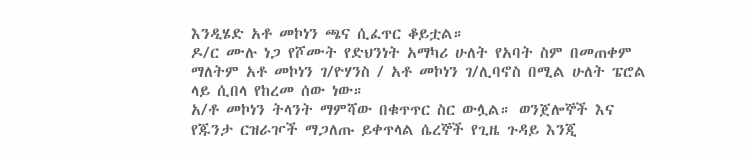እንዲሄድ አቶ መኮነን ጫና ሲፈጥር ቆይቷል።
ዶ/ር ሙሉ ነጋ የሾሙት የድህንነት አማካሪ ሁለት የአባት ስም በመጠቀም ማለትም አቶ መኮነን ገ/ዮሃንስ / አቶ መኮነን ገ/ሊባኖስ በሚል ሁለት ፔሮል ላይ ሲበላ የከረመ ሰው ነው።
አ/ቶ መኮነን ትላንት ማምሻው በቁጥጥር ስር ውሏል። ወንጀሎኞች እና የጁንታ ርዝራዦች ማጋለጡ ይቀጥላል ሴረኞች የጊዜ ጉዳይ እንጂ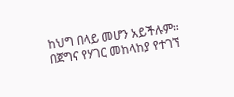ከህግ በላይ መሆን አይችሉም።
በጀግና የሃገር መከላከያ የተገኘ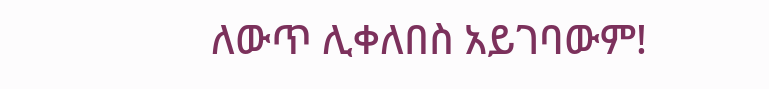ለውጥ ሊቀለበስ አይገባውም!